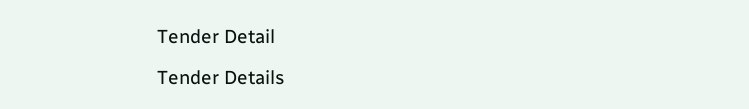Tender Detail

Tender Details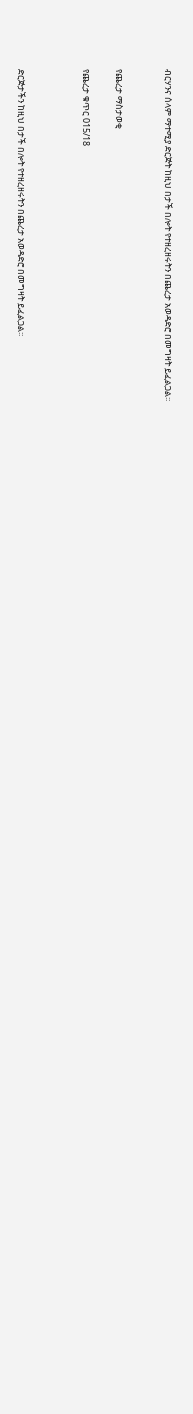ብርሃንና ሰላም ማተሚያ ድርጅት ከዚህ በታች በሎት የተዘረዘሩትን በጨረታ አወዳድሮ በመግዛት ይፈልጋል፡፡


የጨረታ ማስታወቂ

የጨረታ ቁጥር 015/18



ድርጅታችን ከዚህ በታች በሎት የተዘረዘሩትን በጨረታ አወዳድሮ በመግዛት ይፈልጋል፡፡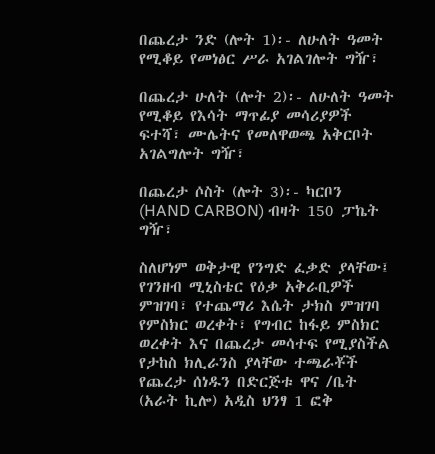በጨረታ ንድ (ሎት 1)፡- ለሁለት ዓመት የሚቆይ የመነፅር ሥራ አገልገሎት ግዥ፣

በጨረታ ሁለት (ሎት 2)፡- ለሁለት ዓመት የሚቆይ የእሳት ማጥፊያ መሳሪያዎች ፍተሻ፣ ሙሌትና የመለዋወጫ አቅርቦት አገልግሎት ግዥ፣

በጨረታ ሶስት (ሎት 3)፡- ካርቦን (HAND CARBON) ብዛት 150 ፓኬት ግዥ፣

ስለሆነም ወቅታዊ የንግድ ፈቃድ ያላቸው፤ የገንዘብ ሚኒስቴር የዕቃ አቅራቢዎች ምዝገባ፣ የተጨማሪ እሴት ታክስ ምዝገባ የምስክር ወረቀት፣ የግብር ከፋይ ምስክር ወረቀት እና በጨረታ መሳተፍ የሚያስችል የታከስ ክሊራንስ ያላቸው ተጫራቾች የጨረታ ሰነዱን በድርጅቱ ዋና /ቤት (አራት ኪሎ) አዲስ ህንፃ 1 ፎቅ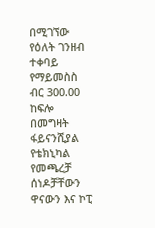በሚገኘው የዕለት ገንዘብ ተቀባይ የማይመስስ ብር 300.00 ከፍሎ በመግዛት ፋይናንሺያል የቴክኒካል የመጫረቻ ሰነዶቻቸውን ዋናውን እና ኮፒ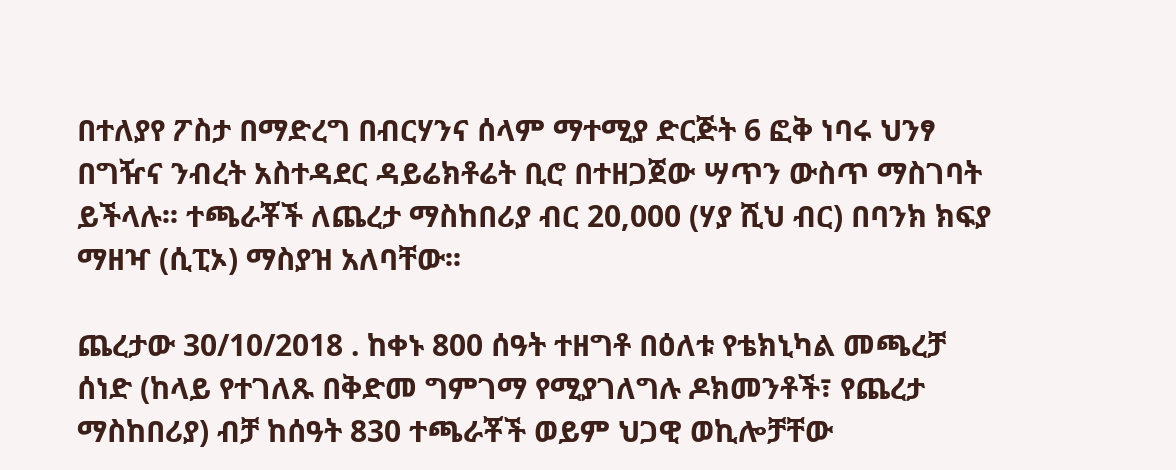በተለያየ ፖስታ በማድረግ በብርሃንና ሰላም ማተሚያ ድርጅት 6 ፎቅ ነባሩ ህንፃ በግዥና ንብረት አስተዳደር ዳይሬክቶሬት ቢሮ በተዘጋጀው ሣጥን ውስጥ ማስገባት ይችላሉ፡፡ ተጫራቾች ለጨረታ ማስከበሪያ ብር 20,000 (ሃያ ሺህ ብር) በባንክ ክፍያ ማዘዣ (ሲፒኦ) ማስያዝ አለባቸው፡፡

ጨረታው 30/10/2018 . ከቀኑ 800 ሰዓት ተዘግቶ በዕለቱ የቴክኒካል መጫረቻ ሰነድ (ከላይ የተገለጹ በቅድመ ግምገማ የሚያገለግሉ ዶክመንቶች፣ የጨረታ ማስከበሪያ) ብቻ ከሰዓት 830 ተጫራቾች ወይም ህጋዊ ወኪሎቻቸው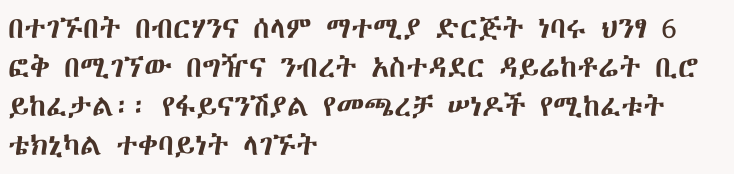በተገኙበት በብርሃንና ሰላም ማተሚያ ድርጅት ነባሩ ህንፃ 6 ፎቅ በሚገኘው በግዥና ንብረት አስተዳደር ዳይሬከቶሬት ቢሮ ይከፈታል፡፡ የፋይናንሽያል የመጫረቻ ሠነዶች የሚከፈቱት ቴክኒካል ተቀባይነት ላገኙት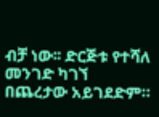ብቻ ነው፡፡ ድርጅቱ የተሻለ መንገድ ካገኘ በጨረታው አይገደድም።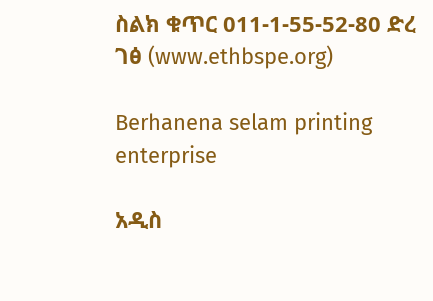ስልክ ቁጥር 011-1-55-52-80 ድረ ገፅ (www.ethbspe.org)

Berhanena selam printing enterprise

አዲስ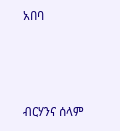አበባ



ብርሃንና ሰላም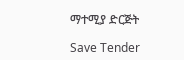ማተሚያ ድርጅት

Save Tender